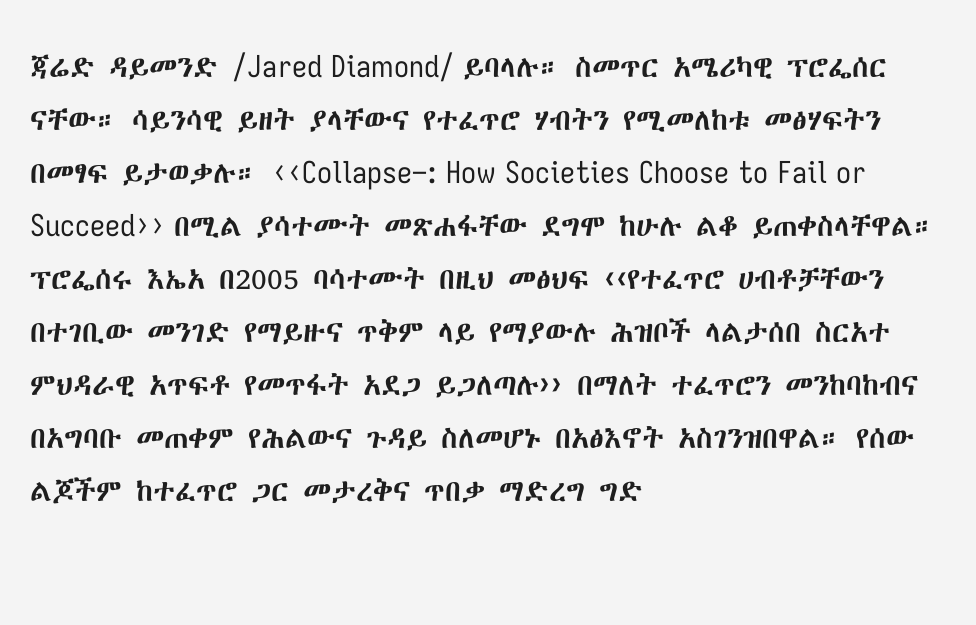ጃሬድ ዳይመንድ /Jared Diamond/ ይባላሉ። ስመጥር አሜሪካዊ ፕሮፌሰር ናቸው። ሳይንሳዊ ይዘት ያላቸውና የተፈጥሮ ሃብትን የሚመለከቱ መፅሃፍትን በመፃፍ ይታወቃሉ። ‹‹Collapse–: How Societies Choose to Fail or Succeed›› በሚል ያሳተሙት መጽሐፋቸው ደግሞ ከሁሉ ልቆ ይጠቀስላቸዋል።
ፕሮፌሰሩ እኤአ በ2005 ባሳተሙት በዚህ መፅህፍ ‹‹የተፈጥሮ ሀብቶቻቸውን በተገቢው መንገድ የማይዙና ጥቅም ላይ የማያውሉ ሕዝቦች ላልታሰበ ስርአተ ምህዳራዊ አጥፍቶ የመጥፋት አደጋ ይጋለጣሉ›› በማለት ተፈጥሮን መንከባከብና በአግባቡ መጠቀም የሕልውና ጉዳይ ስለመሆኑ በአፅእኖት አስገንዝበዋል። የሰው ልጆችም ከተፈጥሮ ጋር መታረቅና ጥበቃ ማድረግ ግድ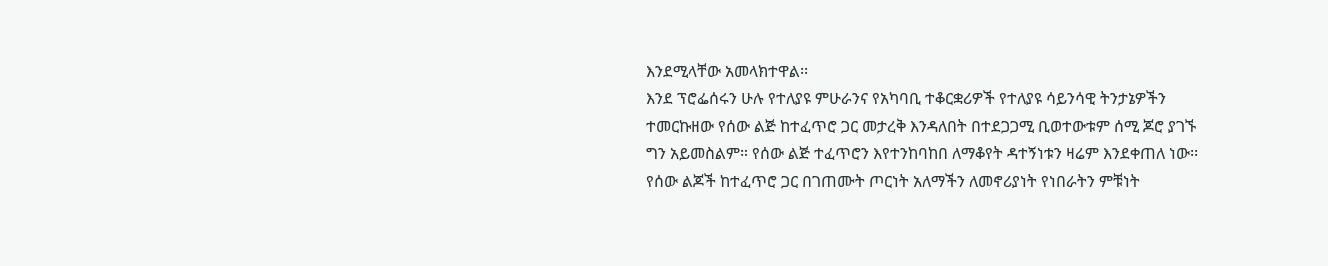እንደሚላቸው አመላክተዋል፡፡
እንደ ፕሮፌሰሩን ሁሉ የተለያዩ ምሁራንና የአካባቢ ተቆርቋሪዎች የተለያዩ ሳይንሳዊ ትንታኔዎችን ተመርኩዘው የሰው ልጅ ከተፈጥሮ ጋር መታረቅ እንዳለበት በተደጋጋሚ ቢወተውቱም ሰሚ ጆሮ ያገኙ ግን አይመስልም። የሰው ልጅ ተፈጥሮን እየተንከባከበ ለማቆየት ዳተኝነቱን ዛሬም እንደቀጠለ ነው፡፡
የሰው ልጆች ከተፈጥሮ ጋር በገጠሙት ጦርነት አለማችን ለመኖሪያነት የነበራትን ምቹነት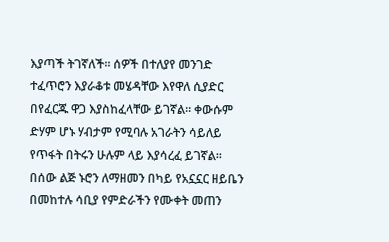እያጣች ትገኛለች። ሰዎች በተለያየ መንገድ ተፈጥሮን እያራቆቱ መሄዳቸው እየዋለ ሲያድር በየፈርጁ ዋጋ እያስከፈላቸው ይገኛል። ቀውሱም ድሃም ሆኑ ሃብታም የሚባሉ አገራትን ሳይለይ የጥፋት በትሩን ሁሉም ላይ እያሳረፈ ይገኛል፡፡
በሰው ልጅ ኑሮን ለማዘመን በካይ የአኗኗር ዘይቤን በመከተሉ ሳቢያ የምድራችን የሙቀት መጠን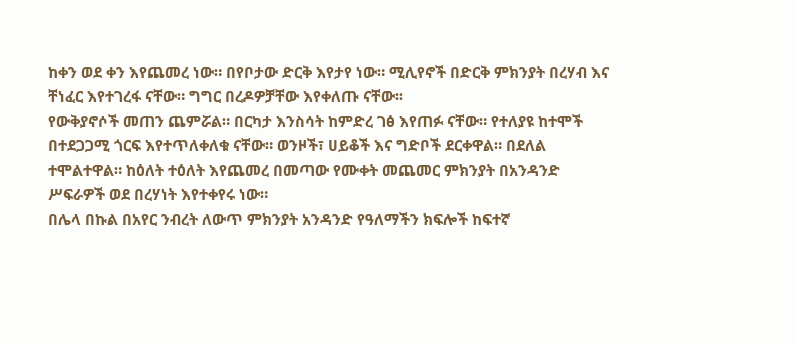ከቀን ወደ ቀን እየጨመረ ነው። በየቦታው ድርቅ እየታየ ነው። ሚሊየኖች በድርቅ ምክንያት በረሃብ እና ቸነፈር እየተገረፋ ናቸው። ግግር በረዶዎቻቸው እየቀለጡ ናቸው፡፡
የውቅያኖሶች መጠን ጨምሯል። በርካታ እንስሳት ከምድረ ገፅ እየጠፉ ናቸው። የተለያዩ ከተሞች በተደጋጋሚ ጎርፍ እየተጥለቀለቁ ናቸው። ወንዞች፣ ሀይቆች እና ግድቦች ደርቀዋል። በደለል ተሞልተዋል። ከዕለት ተዕለት እየጨመረ በመጣው የሙቀት መጨመር ምክንያት በአንዳንድ ሥፍራዎች ወደ በረሃነት እየተቀየሩ ነው።
በሌላ በኩል በአየር ንብረት ለውጥ ምክንያት አንዳንድ የዓለማችን ክፍሎች ከፍተኛ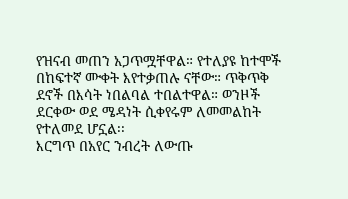የዝናብ መጠን አጋጥሟቸዋል። የተለያዩ ከተሞች በከፍተኛ ሙቀት እየተቃጠሉ ናቸው። ጥቅጥቅ ደኖች በእሳት ነበልባል ተበልተዋል። ወንዞች ደርቀው ወደ ሜዳነት ሲቀየሩም ለመመልከት የተለመደ ሆኗል፡፡
እርግጥ በአየር ንብረት ለውጡ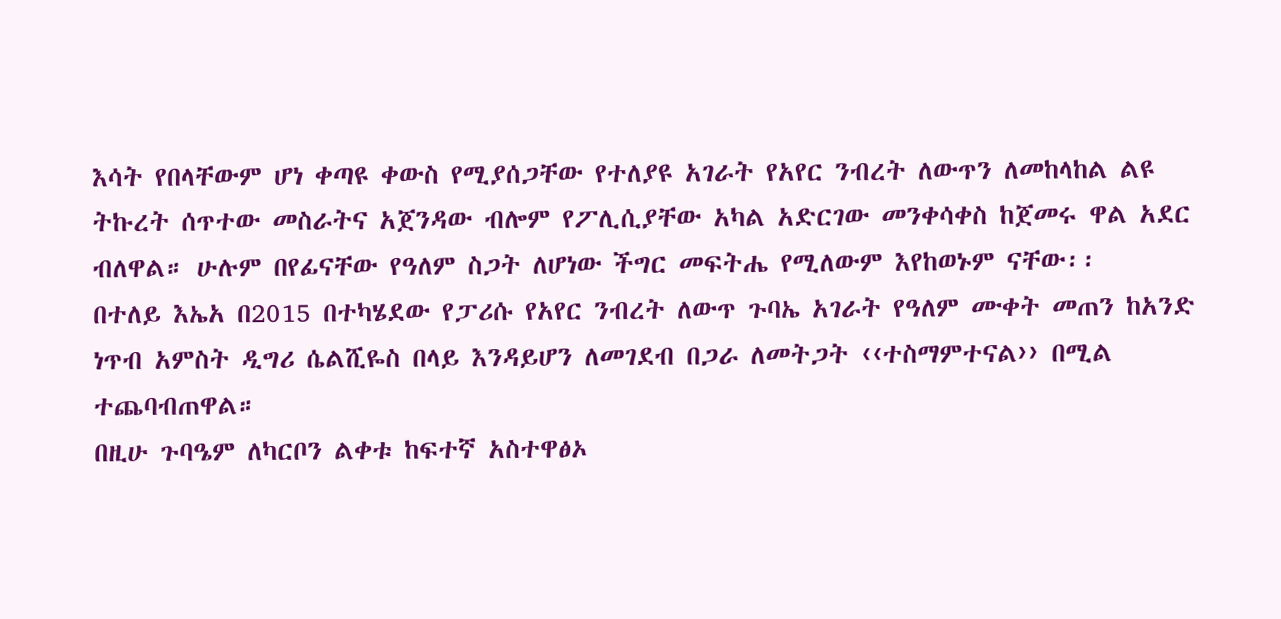እሳት የበላቸውም ሆነ ቀጣዩ ቀውስ የሚያሰጋቸው የተለያዩ አገራት የአየር ንብረት ለውጥን ለመከላከል ልዩ ትኩረት ሰጥተው መስራትና አጀንዳው ብሎም የፖሊሲያቸው አካል አድርገው መንቀሳቀስ ከጀመሩ ዋል አደር ብለዋል። ሁሉም በየፊናቸው የዓለም ስጋት ለሆነው ችግር መፍትሔ የሚለውም እየከወኑም ናቸው፡፡
በተለይ እኤአ በ2015 በተካሄደው የፓሪሱ የአየር ንብረት ለውጥ ጉባኤ አገራት የዓለም ሙቀት መጠን ከአንድ ነጥብ አምስት ዲግሪ ሴልሺዬስ በላይ እንዳይሆን ለመገደብ በጋራ ለመትጋት ‹‹ተስማምተናል›› በሚል ተጨባብጠዋል።
በዚሁ ጉባዔም ለካርቦን ልቀቱ ከፍተኛ አስተዋፅኦ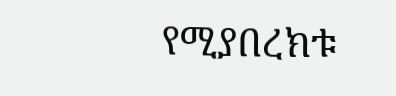የሚያበረክቱ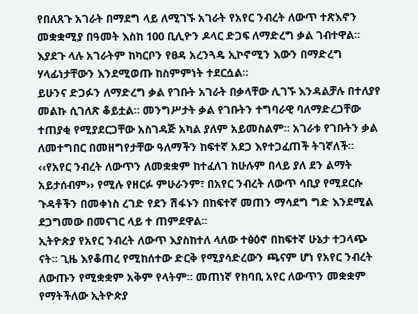የበለጸጉ አገራት በማደግ ላይ ለሚገኙ አገራት የአየር ንብረት ለውጥ ተጽእኖን መቋቋሚያ በዓመት እስከ 100 ቢሊዮን ዶላር ድጋፍ ለማድረግ ቃል ገብተዋል። እያደጉ ላሉ አገራትም ከካርቦን የፀዳ አረንጓዴ ኢኮኖሚን እውን በማድረግ ሃላፊነታቸውን እንደሚወጡ ከስምምነት ተደርሷል።
ይሁንና ድጋፉን ለማድረግ ቃል የገቡት አገራት በቃላቸው ሊገኙ እንዳልቻሉ በተለያየ መልኩ ሲገለጽ ቆይቷል። መንግሥታት ቃል የገቡትን ተግባራዊ ባለማድረጋቸው ተጠያቂ የሚያደርጋቸው አስገዳጅ አካል ያለም አይመስልም። አገራቱ የገቡትን ቃል ለመተግበር በመዘግየታቸው ዓለማችን ከፍተኛ አደጋ እየተጋፈጠች ትገኛለች።
‹‹የአየር ንብረት ለውጥን ለመቋቋም ከተፈለገ ከሁሉም በላይ ያለ ደን ልማት አይታሰብም›› የሚሉ የዘርፉ ምሁራንም፣ በአየር ንብረት ለውጥ ሳቢያ የሚደርሱ ጉዳቶችን በመቀነስ ረገድ የደን ሽፋኑን በከፍተኛ መጠን ማሳደግ ግድ እንደሚል ደጋግመው በመናገር ላይ ተ ጠምደዋል፡፡
ኢትዮጵያ የአየር ንብረት ለውጥ እያስከተለ ላለው ተፅዕኖ በከፍተኛ ሁኔታ ተጋላጭ ናት። ጊዜ እየቆጠረ የሚከሰተው ድርቅ የሚያሳድረውን ጫናም ሆነ የአየር ንብረት ለውጡን የሚቋቋም አቅም የላትም። መጠነኛ የከባቢ አየር ለውጥን መቋቋም የማትችለው ኢትዮጵያ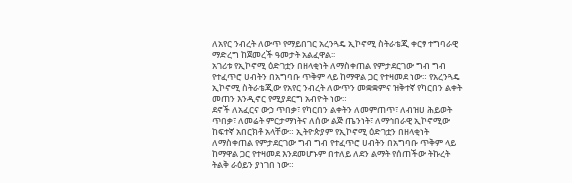ለአየር ንብረት ለውጥ የማይበገር አረንጓዴ ኢኮኖሚ ስትራቴጂ ቀርፃ ተግባራዊ ማድረግ ከጀመረች ዓመታት አልፈዋል፡፡
አገሪቱ የኢኮኖሚ ዕድገቷን በዘላቂነት ለማስቀጠል የምታደርገው ግብ ግብ የተፈጥሮ ሀብትን በአግባቡ ጥቅም ላይ ከማዋል ጋር የተዛመደ ነው። የአረንጓዴ ኢኮኖሚ ስትራቴጂው የአየር ንብረት ለውጥን መቋቋምና ዝቅተኛ የካርበን ልቀት መጠን እንዲኖር የሚያደርግ አብዮት ነው።
ደኖች ለአፈርና ውኃ ጥበቃ፣ የካርበን ልቀትን ለመምጠጥ፣ ለብዝሀ ሕይወት ጥበቃ፣ ለመሬት ምርታማነትና ለሰው ልጅ ጤንነት፣ ለማኅበራዊ ኢኮኖሚው ከፍተኛ አበርክቶ አላቸው። ኢትዮጵያም የኢኮኖሚ ዕድገቷን በዘላቂነት ለማስቀጠል የምታደርገው ግብ ግብ የተፈጥሮ ሀብትን በአግባቡ ጥቅም ላይ ከማዋል ጋር የተዛመደ እንደመሆኑም በተለይ ለደን ልማት የሰጠችው ትኩረት ትልቅ ራዕይን ያነገበ ነው።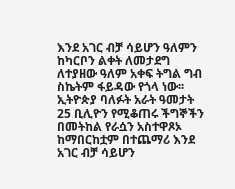እንደ አገር ብቻ ሳይሆን ዓለምን ከካርቦን ልቀት ለመታደግ ለተያዘው ዓለም አቀፍ ትግል ግብ ስኬትም ፋይዳው የጎላ ነው፡፡
ኢትዮጵያ ባለፉት አራት ዓመታት 25 ቢሊዮን የሚቆጠሩ ችግኞችን በመትከል የራሷን አስተዋጾኦ ከማበርከቷም በተጨማሪ እንደ አገር ብቻ ሳይሆን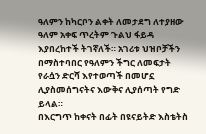ዓለምን ከካርቦን ልቀት ለመታደግ ለተያዘው ዓለም አቀፍ ጥረትም ጉልህ ፋይዳ እያበረከተች ትገኛለች። አገሪቱ ህዝቦቻችን በማስተባበር የዓለምን ችግር ለመፍታት የራሷን ድርሻ እየተወጣች በመሆኗ ሊያስመሰግናትና እውቅና ሊያሰጣት የግድ ይላል።
በእርግጥ ከቀናት በፊት በዩናይትድ እስቴትስ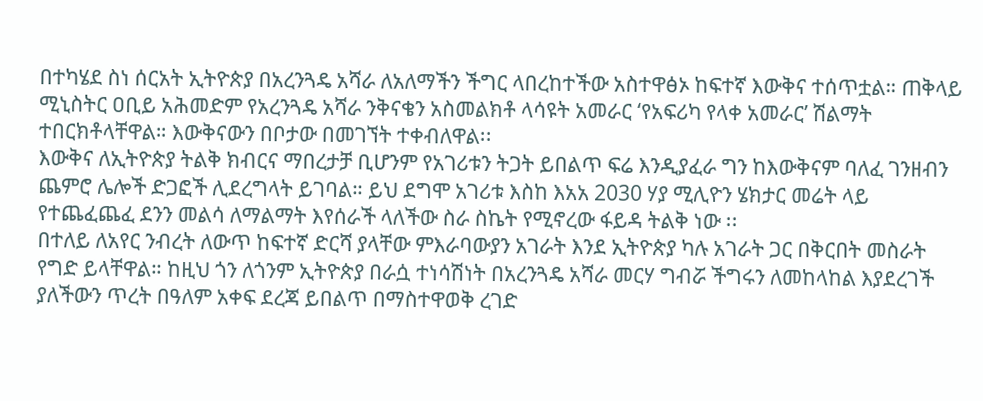በተካሄደ ስነ ሰርአት ኢትዮጵያ በአረንጓዴ አሻራ ለአለማችን ችግር ላበረከተችው አስተዋፅኦ ከፍተኛ እውቅና ተሰጥቷል። ጠቅላይ ሚኒስትር ዐቢይ አሕመድም የአረንጓዴ አሻራ ንቅናቄን አስመልክቶ ላሳዩት አመራር ‘የአፍሪካ የላቀ አመራር’ ሽልማት ተበርክቶላቸዋል። እውቅናውን በቦታው በመገኘት ተቀብለዋል፡፡
እውቅና ለኢትዮጵያ ትልቅ ክብርና ማበረታቻ ቢሆንም የአገሪቱን ትጋት ይበልጥ ፍሬ እንዲያፈራ ግን ከእውቅናም ባለፈ ገንዘብን ጨምሮ ሌሎች ድጋፎች ሊደረግላት ይገባል። ይህ ደግሞ አገሪቱ እስከ እአአ 2030 ሃያ ሚሊዮን ሄክታር መሬት ላይ የተጨፈጨፈ ደንን መልሳ ለማልማት እየሰራች ላለችው ስራ ስኬት የሚኖረው ፋይዳ ትልቅ ነው ፡፡
በተለይ ለአየር ንብረት ለውጥ ከፍተኛ ድርሻ ያላቸው ምእራባውያን አገራት እንደ ኢትዮጵያ ካሉ አገራት ጋር በቅርበት መስራት የግድ ይላቸዋል። ከዚህ ጎን ለጎንም ኢትዮጵያ በራሷ ተነሳሽነት በአረንጓዴ አሻራ መርሃ ግብሯ ችግሩን ለመከላከል እያደረገች ያለችውን ጥረት በዓለም አቀፍ ደረጃ ይበልጥ በማስተዋወቅ ረገድ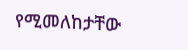የሚመለከታቸው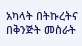አካላት በትኩረትና በቅንጅት መስራት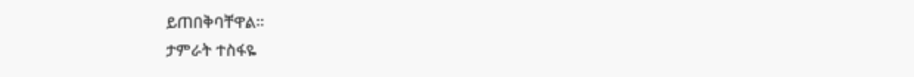ይጠበቅባቸዋል፡፡
ታምራት ተስፋዬ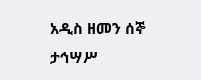አዲስ ዘመን ሰኞ ታኅሣሥ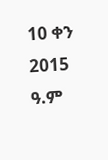10 ቀን 2015 ዓ.ም